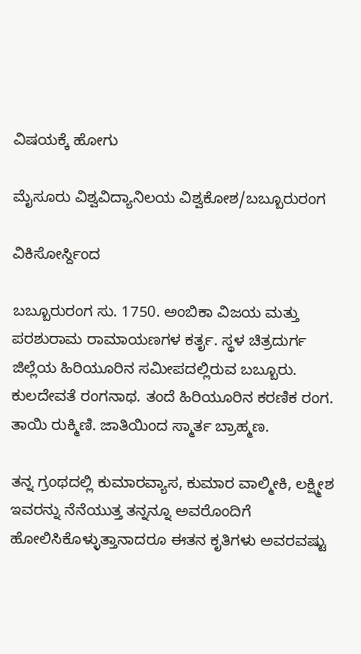ವಿಷಯಕ್ಕೆ ಹೋಗು

ಮೈಸೂರು ವಿಶ್ವವಿದ್ಯಾನಿಲಯ ವಿಶ್ವಕೋಶ/ಬಬ್ಬೂರುರಂಗ

ವಿಕಿಸೋರ್ಸ್ದಿಂದ

ಬಬ್ಬೂರುರಂಗ ಸು. 1750. ಅಂಬಿಕಾ ವಿಜಯ ಮತ್ತು ಪರಶುರಾಮ ರಾಮಾಯಣಗಳ ಕರ್ತೃ. ಸ್ಥಳ ಚಿತ್ರದುರ್ಗ ಜಿಲ್ಲೆಯ ಹಿರಿಯೂರಿನ ಸಮೀಪದಲ್ಲಿರುವ ಬಬ್ಬೂರು. ಕುಲದೇವತೆ ರಂಗನಾಥ. ತಂದೆ ಹಿರಿಯೂರಿನ ಕರಣಿಕ ರಂಗ. ತಾಯಿ ರುಕ್ಮಿಣಿ. ಜಾತಿಯಿಂದ ಸ್ಮಾರ್ತ ಬ್ರಾಹ್ಮಣ.

ತನ್ನ ಗ್ರಂಥದಲ್ಲಿ ಕುಮಾರವ್ಯಾಸ, ಕುಮಾರ ವಾಲ್ಮೀಕಿ, ಲಕ್ಷ್ಮೀಶ ಇವರನ್ನು ನೆನೆಯುತ್ತ ತನ್ನನ್ನೂ ಅವರೊಂದಿಗೆ ಹೋಲಿಸಿಕೊಳ್ಳುತ್ತಾನಾದರೂ ಈತನ ಕೃತಿಗಳು ಅವರವಷ್ಟು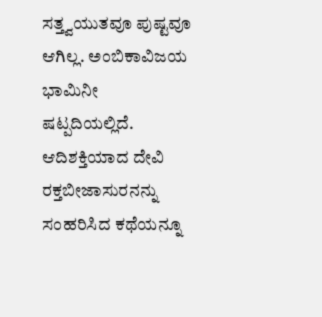ಸತ್ತ್ವಯುತವೂ ಪುಷ್ಟವೂ ಆಗಿಲ್ಲ. ಅಂಬಿಕಾವಿಜಯ ಭಾಮಿನೀ ಷಟ್ಪದಿಯಲ್ಲಿದೆ. ಆದಿಶಕ್ತಿಯಾದ ದೇವಿ ರಕ್ತಬೀಜಾಸುರನನ್ನು ಸಂಹರಿಸಿದ ಕಥೆಯನ್ನೂ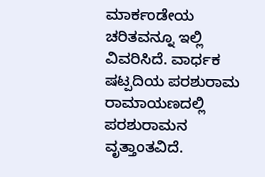ಮಾರ್ಕಂಡೇಯ ಚರಿತವನ್ನೂ ಇಲ್ಲಿ ವಿವರಿಸಿದೆ. ವಾರ್ಧಕ ಷಟ್ಪದಿಯ ಪರಶುರಾಮ ರಾಮಾಯಣದಲ್ಲಿ ಪರಶುರಾಮನ ವೃತ್ತಾಂತವಿದೆ.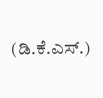(ಡಿ.ಕೆ.ಎಸ್.)